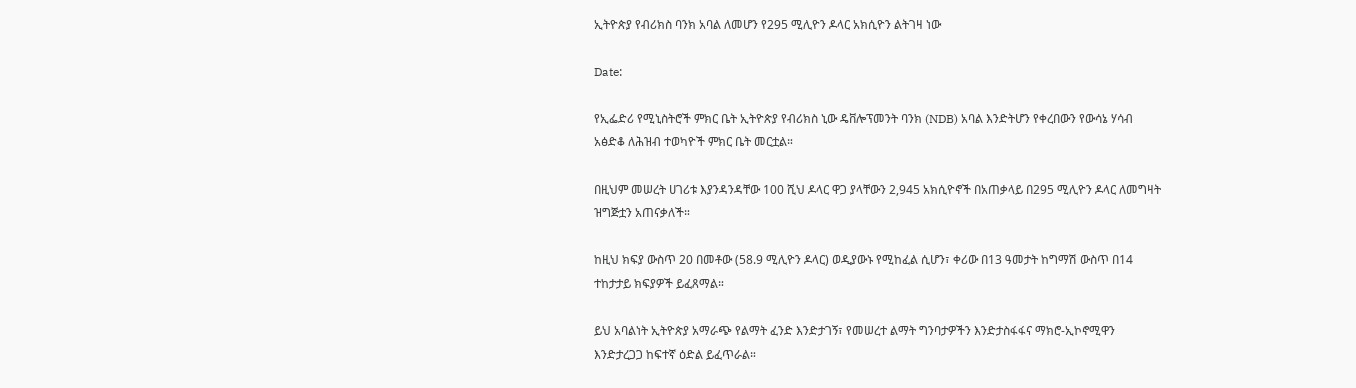ኢትዮጵያ የብሪክስ ባንክ አባል ለመሆን የ295 ሚሊዮን ዶላር አክሲዮን ልትገዛ ነው

Date:

የኢፌድሪ የሚኒስትሮች ምክር ቤት ኢትዮጵያ የብሪክስ ኒው ዴቨሎፕመንት ባንክ (NDB) አባል እንድትሆን የቀረበውን የውሳኔ ሃሳብ አፅድቆ ለሕዝብ ተወካዮች ምክር ቤት መርቷል።

በዚህም መሠረት ሀገሪቱ እያንዳንዳቸው 100 ሺህ ዶላር ዋጋ ያላቸውን 2,945 አክሲዮኖች በአጠቃላይ በ295 ሚሊዮን ዶላር ለመግዛት ዝግጅቷን አጠናቃለች።

ከዚህ ክፍያ ውስጥ 20 በመቶው (58.9 ሚሊዮን ዶላር) ወዲያውኑ የሚከፈል ሲሆን፣ ቀሪው በ13 ዓመታት ከግማሽ ውስጥ በ14 ተከታታይ ክፍያዎች ይፈጸማል።

ይህ አባልነት ኢትዮጵያ አማራጭ የልማት ፈንድ እንድታገኝ፣ የመሠረተ ልማት ግንባታዎችን እንድታስፋፋና ማክሮ-ኢኮኖሚዋን እንድታረጋጋ ከፍተኛ ዕድል ይፈጥራል።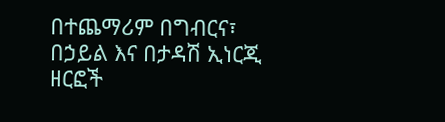በተጨማሪም በግብርና፣ በኃይል እና በታዳሽ ኢነርጂ ዘርፎች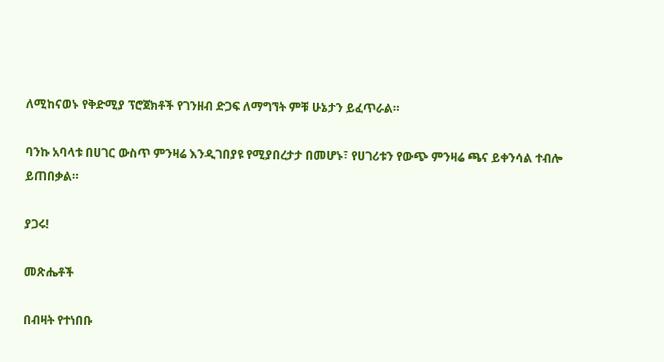ለሚከናወኑ የቅድሚያ ፕሮጀክቶች የገንዘብ ድጋፍ ለማግኘት ምቹ ሁኔታን ይፈጥራል።

ባንኩ አባላቱ በሀገር ውስጥ ምንዛሬ እንዲገበያዩ የሚያበረታታ በመሆኑ፣ የሀገሪቱን የውጭ ምንዛሬ ጫና ይቀንሳል ተብሎ ይጠበቃል።

ያጋሩ!

መጽሔቶች

በብዛት የተነበቡ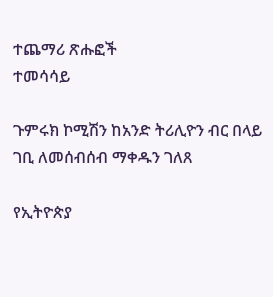ተጨማሪ ጽሑፎች
ተመሳሳይ

ጉምሩክ ኮሚሽን ከአንድ ትሪሊዮን ብር በላይ ገቢ ለመሰብሰብ ማቀዱን ገለጸ

የኢትዮጵያ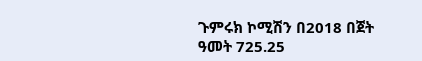ጉምሩክ ኮሚሽን በ2018 በጀት ዓመት 725.25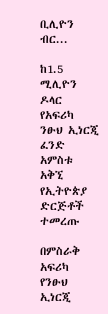ቢሊዮን ብር...

ከ1.5 ሚሊዮን ዶላር የአፍሪካ ንፁህ ኢነርጂ ፈንድ አምስቱ አቅኚ የኢትዮጵያ ድርጅቶች ተመረጡ

በምስራቅ አፍሪካ የንፁህ ኢነርጂ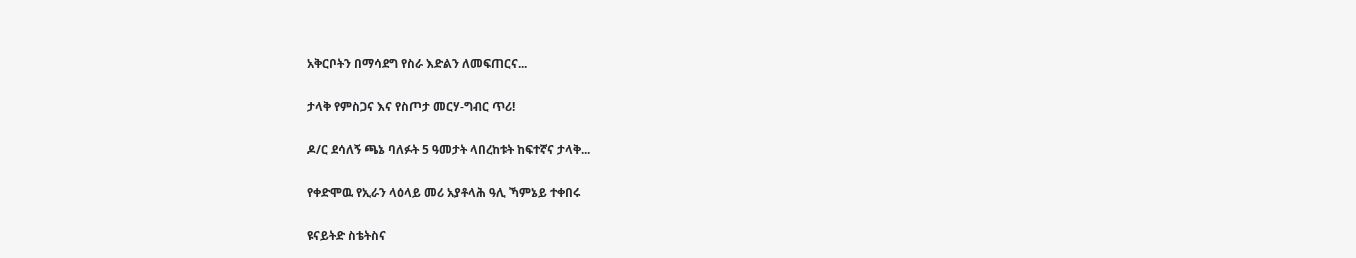አቅርቦትን በማሳደግ የስራ እድልን ለመፍጠርና...

ታላቅ የምስጋና እና የስጦታ መርሃ-ግብር ጥሪ!

ዶ/ር ደሳለኝ ጫኔ ባለፉት 5 ዓመታት ላበረከቱት ከፍተኛና ታላቅ...

የቀድሞዉ የኢራን ላዕላይ መሪ አያቶላሕ ዓሊ ኻምኔይ ተቀበሩ

ዩናይትድ ስቴትስና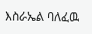እስራኤል ባለፈዉ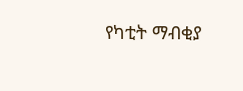የካቲት ማብቂያ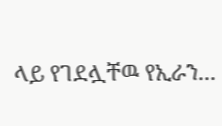ላይ የገደሏቸዉ የኢራን...